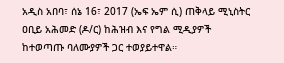አዲስ አበባ፣ ሰኔ 16፣ 2017 (ኤፍ ኤም ሲ) ጠቅላይ ሚኒስትር ዐቢይ አሕመድ (ዶ/ር) ከሕዝብ እና የግል ሚዲያዎች ከተወጣጡ ባለሙያዎች ጋር ተወያይተዋል።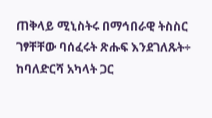ጠቅላይ ሚኒስትሩ በማኅበራዊ ትስስር ገፃቸቸው ባሰፈሩት ጽሑፍ እንደገለጹት÷ ከባለድርሻ አካላት ጋር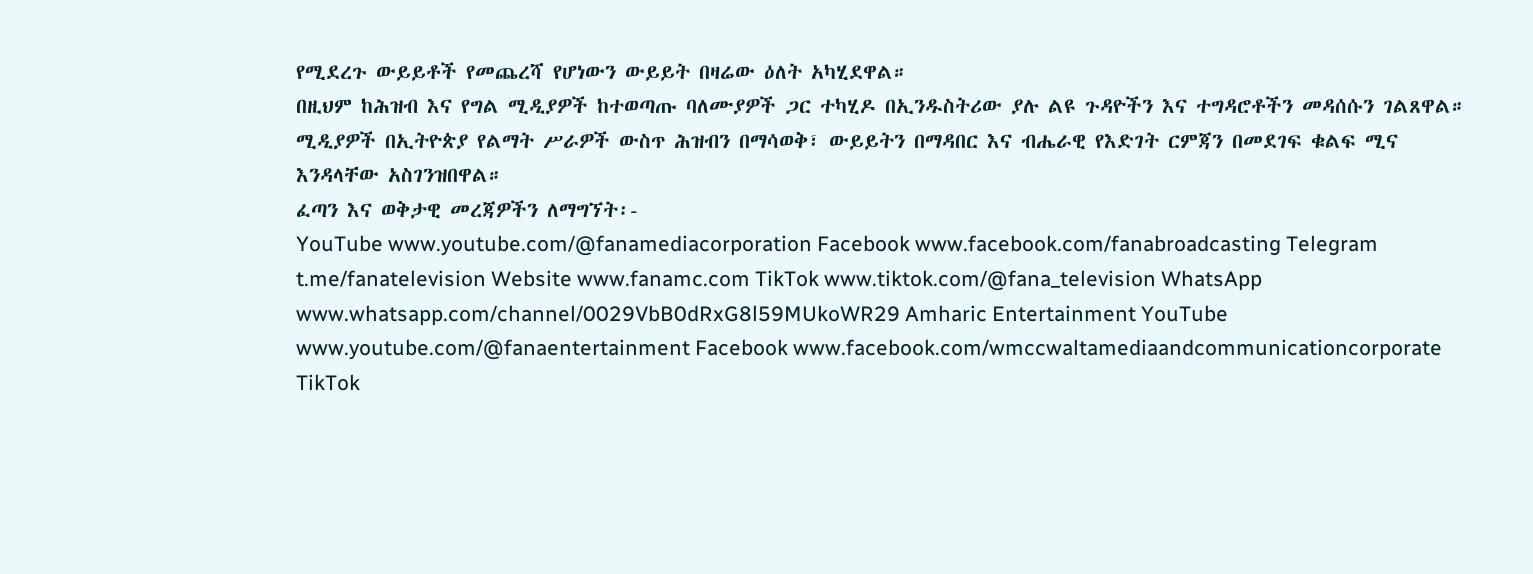የሚደረጉ ውይይቶች የመጨረሻ የሆነውን ውይይት በዛሬው ዕለት አካሂደዋል።
በዚህም ከሕዝብ እና የግል ሚዲያዎች ከተወጣጡ ባለሙያዎች ጋር ተካሂዶ በኢንዱስትሪው ያሉ ልዩ ጉዳዮችን እና ተግዳሮቶችን መዳሰሱን ገልጸዋል።
ሚዲያዎች በኢትዮጵያ የልማት ሥራዎች ውስጥ ሕዝብን በማሳወቅ፣ ውይይትን በማዳበር እና ብሔራዊ የእድገት ርምጃን በመደገፍ ቁልፍ ሚና እንዳላቸው አስገንዝበዋል።
ፈጣን እና ወቅታዊ መረጃዎችን ለማግኘት፡-
YouTube www.youtube.com/@fanamediacorporation Facebook www.facebook.com/fanabroadcasting Telegram t.me/fanatelevision Website www.fanamc.com TikTok www.tiktok.com/@fana_television WhatsApp www.whatsapp.com/channel/0029VbB0dRxG8l59MUkoWR29 Amharic Entertainment YouTube www.youtube.com/@fanaentertainment Facebook www.facebook.com/wmccwaltamediaandcommunicationcorporate TikTok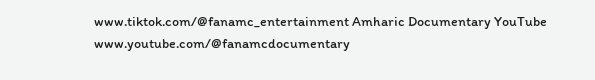www.tiktok.com/@fanamc_entertainment Amharic Documentary YouTube www.youtube.com/@fanamcdocumentary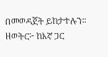በመወዳጀት ይከታተሉን፡፡ ዘወትር፦ ከእኛ ጋር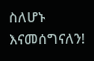ስለሆኑ እናመሰግናለን!